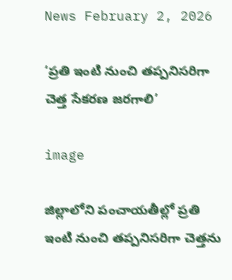News February 2, 2026

‘ప్రతి ఇంటి నుంచి తప్పనిసరిగా చెత్త సేకరణ జరగాలి’

image

జిల్లాలోని పంచాయతీల్లో ప్రతి ఇంటి నుంచి తప్పనిసరిగా చెత్తను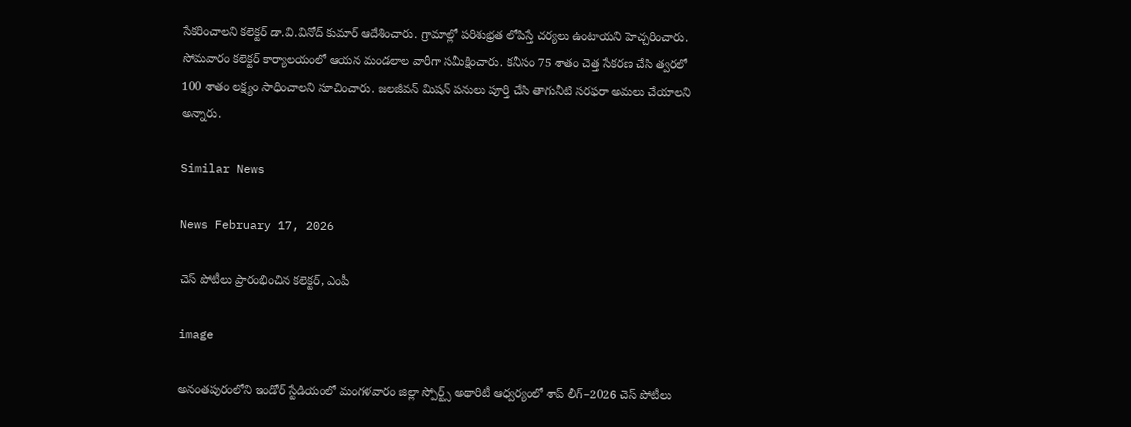సేకరించాలని కలెక్టర్ డా.వి.వినోద్ కుమార్ ఆదేశించారు. గ్రామాల్లో పరిశుభ్రత లోపిస్తే చర్యలు ఉంటాయని హెచ్చరించారు. సోమవారం కలెక్టర్ కార్యాలయంలో ఆయన మండలాల వారీగా సమీక్షించారు. కనీసం 75 శాతం చెత్త సేకరణ చేసి త్వరలో 100 శాతం లక్ష్యం సాధించాలని సూచించారు. జలజీవన్ మిషన్ పనులు పూర్తి చేసి తాగునీటి సరఫరా అమలు చేయాలని అన్నారు.

Similar News

News February 17, 2026

చెస్ పోటీలు ప్రారంభించిన కలెక్టర్, ఎంపీ

image

అనంతపురంలోని ఇండోర్ స్టేడియంలో మంగళవారం జిల్లా స్పోర్ట్స్ అథారిటీ ఆధ్వర్యంలో శాప్ లీగ్–2026 చెస్ పోటీలు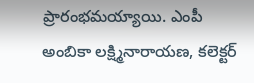ప్రారంభమయ్యాయి. ఎంపీ అంబికా లక్ష్మినారాయణ, కలెక్టర్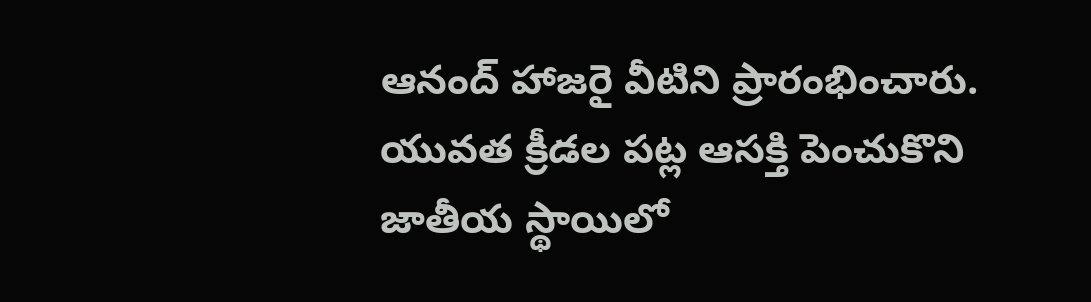ఆనంద్ హాజరై వీటిని ప్రారంభించారు. యువత క్రీడల పట్ల ఆసక్తి పెంచుకొని జాతీయ స్థాయిలో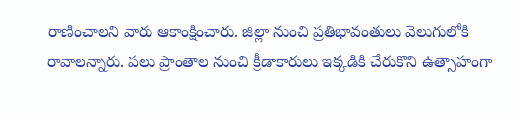రాణించాలని వారు ఆకాంక్షించారు. జిల్లా నుంచి ప్రతిభావంతులు వెలుగులోకి రావాలన్నారు. పలు ప్రాంతాల నుంచి క్రీడాకారులు ఇక్కడికి చేరుకొని ఉత్సాహంగా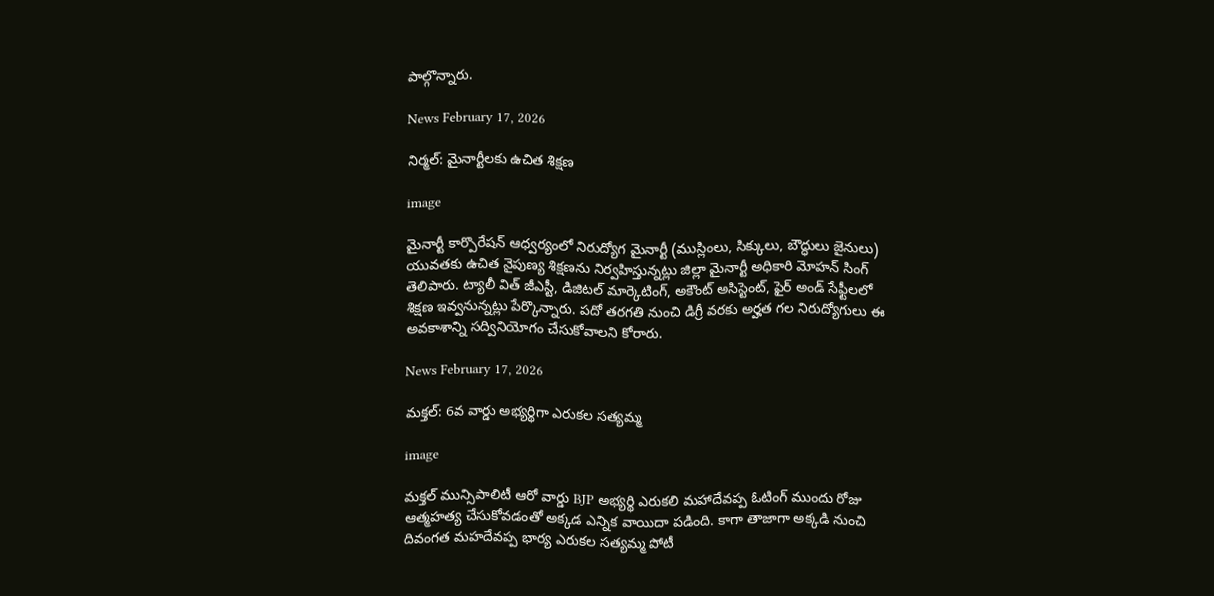పాల్గొన్నారు.

News February 17, 2026

నిర్మల్: మైనార్టీలకు ఉచిత శిక్షణ

image

మైనార్టీ కార్పొరేషన్ ఆధ్వర్యంలో నిరుద్యోగ మైనార్టీ (ముస్లింలు, సిక్కులు, బౌద్ధులు జైనులు) యువతకు ఉచిత నైపుణ్య శిక్షణను నిర్వహిస్తున్నట్లు జిల్లా మైనార్టీ అధికారి మోహన్ సింగ్ తెలిపారు. ట్యాలీ విత్ జీఎస్టీ, డిజిటల్ మార్కెటింగ్, అకౌంట్ అసిస్టెంట్, ఫైర్ అండ్ సేఫ్టీలలో శిక్షణ ఇవ్వనున్నట్లు పేర్కొన్నారు. పదో తరగతి నుంచి డిగ్రీ వరకు అర్హత గల నిరుద్యోగులు ఈ అవకాశాన్ని సద్వినియోగం చేసుకోవాలని కోరారు.

News February 17, 2026

మక్తల్: 6వ వార్డు అభ్యర్థిగా ఎరుకల సత్యమ్మ

image

మక్తల్ మున్సిపాలిటీ ఆరో వార్డు BJP అభ్యర్థి ఎరుకలి మహాదేవప్ప ఓటింగ్ ముందు రోజు ఆత్మహత్య చేసుకోవడంతో అక్కడ ఎన్నిక వాయిదా పడింది. కాగా తాజాగా అక్కడి నుంచి దివంగత మహదేవప్ప భార్య ఎరుకల సత్యమ్మ పోటీ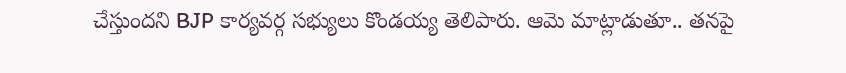చేస్తుందని BJP కార్యవర్గ సభ్యులు కొండయ్య తెలిపారు. ఆమె మాట్లాడుతూ.. తనపై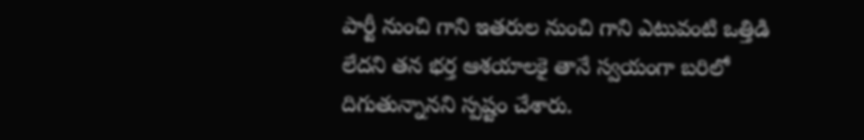పార్టీ నుంచి గాని ఇతరుల నుంచి గాని ఎటువంటి ఒత్తిడి లేదని తన భర్త ఆశయాలకై తానే స్వయంగా బరిలో దిగుతున్నానని స్పష్టం చేశారు.